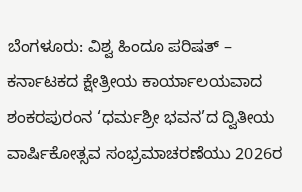ಬೆಂಗಳೂರು: ವಿಶ್ವ ಹಿಂದೂ ಪರಿಷತ್ – ಕರ್ನಾಟಕದ ಕ್ಷೇತ್ರೀಯ ಕಾರ್ಯಾಲಯವಾದ ಶಂಕರಪುರಂನ ‘ಧರ್ಮಶ್ರೀ ಭವನ’ದ ದ್ವಿತೀಯ ವಾರ್ಷಿಕೋತ್ಸವ ಸಂಭ್ರಮಾಚರಣೆಯು 2026ರ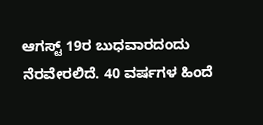ಆಗಸ್ಟ್ 19ರ ಬುಧವಾರದಂದು ನೆರವೇರಲಿದೆ. 40 ವರ್ಷಗಳ ಹಿಂದೆ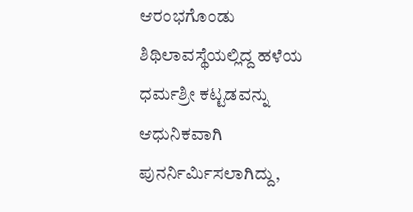ಆರಂಭಗೊಂಡು ಶಿಥಿಲಾವಸ್ಥೆಯಲ್ಲಿದ್ದ ಹಳೆಯ ಧರ್ಮಶ್ರೀ ಕಟ್ಟಡವನ್ನು ಆಧುನಿಕವಾಗಿ ಪುನರ್ನಿರ್ಮಿಸಲಾಗಿದ್ದು,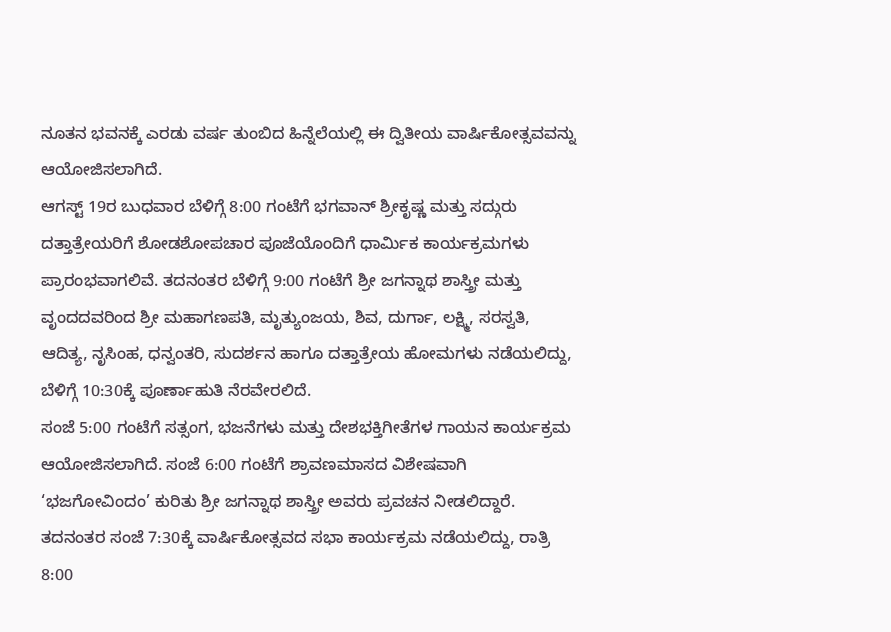ನೂತನ ಭವನಕ್ಕೆ ಎರಡು ವರ್ಷ ತುಂಬಿದ ಹಿನ್ನೆಲೆಯಲ್ಲಿ ಈ ದ್ವಿತೀಯ ವಾರ್ಷಿಕೋತ್ಸವವನ್ನು ಆಯೋಜಿಸಲಾಗಿದೆ.
ಆಗಸ್ಟ್ 19ರ ಬುಧವಾರ ಬೆಳಿಗ್ಗೆ 8:00 ಗಂಟೆಗೆ ಭಗವಾನ್ ಶ್ರೀಕೃಷ್ಣ ಮತ್ತು ಸದ್ಗುರು ದತ್ತಾತ್ರೇಯರಿಗೆ ಶೋಡಶೋಪಚಾರ ಪೂಜೆಯೊಂದಿಗೆ ಧಾರ್ಮಿಕ ಕಾರ್ಯಕ್ರಮಗಳು ಪ್ರಾರಂಭವಾಗಲಿವೆ. ತದನಂತರ ಬೆಳಿಗ್ಗೆ 9:00 ಗಂಟೆಗೆ ಶ್ರೀ ಜಗನ್ನಾಥ ಶಾಸ್ತ್ರೀ ಮತ್ತು ವೃಂದದವರಿಂದ ಶ್ರೀ ಮಹಾಗಣಪತಿ, ಮೃತ್ಯುಂಜಯ, ಶಿವ, ದುರ್ಗಾ, ಲಕ್ಷ್ಮಿ, ಸರಸ್ವತಿ, ಆದಿತ್ಯ, ನೃಸಿಂಹ, ಧನ್ವಂತರಿ, ಸುದರ್ಶನ ಹಾಗೂ ದತ್ತಾತ್ರೇಯ ಹೋಮಗಳು ನಡೆಯಲಿದ್ದು, ಬೆಳಿಗ್ಗೆ 10:30ಕ್ಕೆ ಪೂರ್ಣಾಹುತಿ ನೆರವೇರಲಿದೆ.
ಸಂಜೆ 5:00 ಗಂಟೆಗೆ ಸತ್ಸಂಗ, ಭಜನೆಗಳು ಮತ್ತು ದೇಶಭಕ್ತಿಗೀತೆಗಳ ಗಾಯನ ಕಾರ್ಯಕ್ರಮ ಆಯೋಜಿಸಲಾಗಿದೆ. ಸಂಜೆ 6:00 ಗಂಟೆಗೆ ಶ್ರಾವಣಮಾಸದ ವಿಶೇಷವಾಗಿ ‘ಭಜಗೋವಿಂದಂ’ ಕುರಿತು ಶ್ರೀ ಜಗನ್ನಾಥ ಶಾಸ್ತ್ರೀ ಅವರು ಪ್ರವಚನ ನೀಡಲಿದ್ದಾರೆ. ತದನಂತರ ಸಂಜೆ 7:30ಕ್ಕೆ ವಾರ್ಷಿಕೋತ್ಸವದ ಸಭಾ ಕಾರ್ಯಕ್ರಮ ನಡೆಯಲಿದ್ದು, ರಾತ್ರಿ 8:00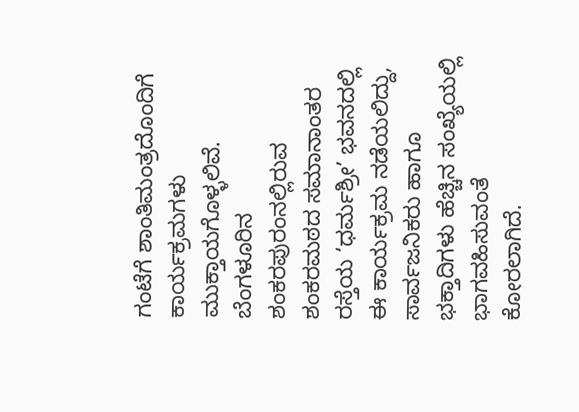ಗಂಟೆಗೆ ಶಾಂತಿಮಂತ್ರದೊಂದಿಗೆ ಕಾರ್ಯಕ್ರಮಗಳು ಮುಕ್ತಾಯಗೊಳ್ಳಲಿವೆ.
ಬೆಂಗಳೂರಿನ ಶಂಕರಪುರಂನಲ್ಲಿರುವ ಶಂಕರಮಠದ ಸಮಾನಾಂತರ ರಸ್ತೆಯ ‘ಧರ್ಮಶ್ರೀ’ ಭವನದಲ್ಲಿ ಈ ಕಾರ್ಯಕ್ರಮ ನಡೆಯಲಿದ್ದು, ಸಾರ್ವಜನಿಕರು ಹಾಗೂ ಭಕ್ತಾದಿಗಳು ಹೆಚ್ಚಿನ ಸಂಖ್ಯೆಯಲ್ಲಿ ಭಾಗವಹಿಸುವಂತೆ ಕೋರಲಾಗಿದೆ.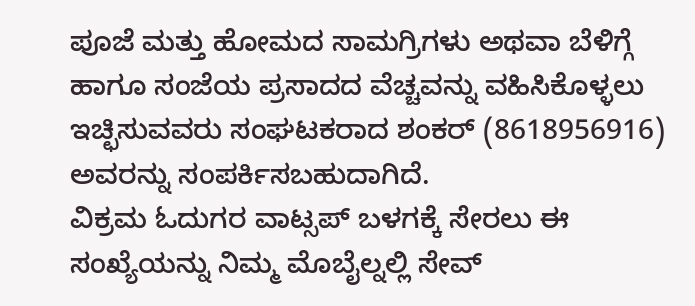ಪೂಜೆ ಮತ್ತು ಹೋಮದ ಸಾಮಗ್ರಿಗಳು ಅಥವಾ ಬೆಳಿಗ್ಗೆ ಹಾಗೂ ಸಂಜೆಯ ಪ್ರಸಾದದ ವೆಚ್ಚವನ್ನು ವಹಿಸಿಕೊಳ್ಳಲು ಇಚ್ಛಿಸುವವರು ಸಂಘಟಕರಾದ ಶಂಕರ್ (8618956916) ಅವರನ್ನು ಸಂಪರ್ಕಿಸಬಹುದಾಗಿದೆ.
ವಿಕ್ರಮ ಓದುಗರ ವಾಟ್ಸಪ್ ಬಳಗಕ್ಕೆ ಸೇರಲು ಈ ಸಂಖ್ಯೆಯನ್ನು ನಿಮ್ಮ ಮೊಬೈಲ್ನಲ್ಲಿ ಸೇವ್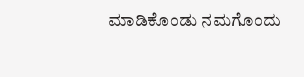ಮಾಡಿಕೊಂಡು ನಮಗೊಂದು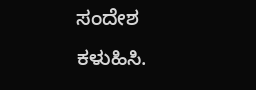ಸಂದೇಶ ಕಳುಹಿಸಿ.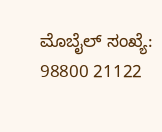ಮೊಬೈಲ್ ಸಂಖ್ಯೆ: 98800 21122